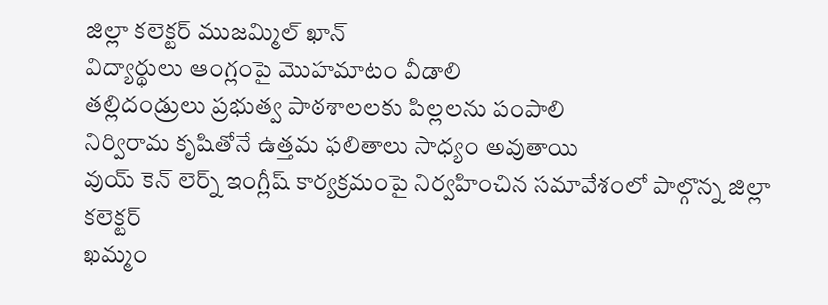జిల్లా కలెక్టర్ ముజమ్మిల్ ఖాన్
విద్యార్థులు ఆంగ్లంపై మొహమాటం వీడాలి
తల్లిదండ్రులు ప్రభుత్వ పాఠశాలలకు పిల్లలను పంపాలి
నిర్విరామ కృషితోనే ఉత్తమ ఫలితాలు సాధ్యం అవుతాయి
వుయ్ కెన్ లెర్న్ ఇంగ్లీష్ కార్యక్రమంపై నిర్వహించిన సమావేశంలో పాల్గొన్న జిల్లా కలెక్టర్
ఖమ్మం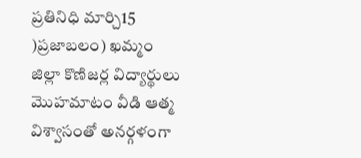ప్రతినిధి మార్చి15 )ప్రజాబలం) ఖమ్మం జిల్లా కొణిజర్ల విద్యార్థులు మొహమాటం వీడి ఆత్మ విశ్వాసంతో అనర్గళంగా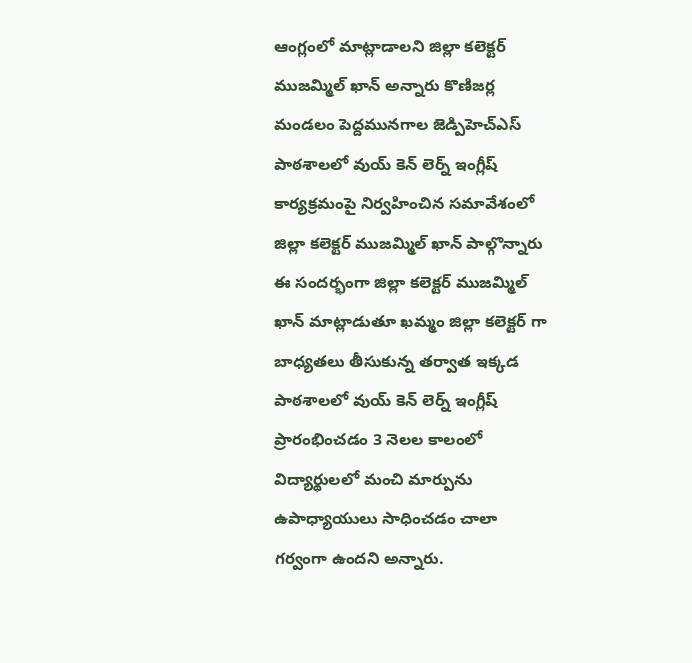ఆంగ్లంలో మాట్లాడాలని జిల్లా కలెక్టర్ ముజమ్మిల్ ఖాన్ అన్నారు కొణిజర్ల మండలం పెద్దమునగాల జెడ్పిహెచ్ఎస్ పాఠశాలలో వుయ్ కెన్ లెర్న్ ఇంగ్లీష్ కార్యక్రమంపై నిర్వహించిన సమావేశంలో జిల్లా కలెక్టర్ ముజమ్మిల్ ఖాన్ పాల్గొన్నారు ఈ సందర్భంగా జిల్లా కలెక్టర్ ముజమ్మిల్ ఖాన్ మాట్లాడుతూ ఖమ్మం జిల్లా కలెక్టర్ గా బాధ్యతలు తీసుకున్న తర్వాత ఇక్కడ పాఠశాలలో వుయ్ కెన్ లెర్న్ ఇంగ్లీష్ ప్రారంభించడం 3 నెలల కాలంలో విద్యార్థులలో మంచి మార్పును ఉపాధ్యాయులు సాధించడం చాలా గర్వంగా ఉందని అన్నారు.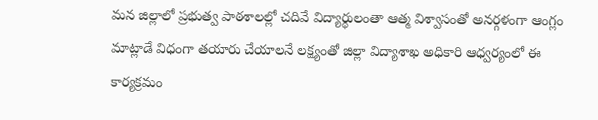మన జిల్లాలో ప్రభుత్వ పాఠశాలల్లో చదివే విద్యార్థులంతా ఆత్మ విశ్వాసంతో అనర్గళంగా ఆంగ్లం మాట్లాడే విధంగా తయారు చేయాలనే లక్ష్యంతో జిల్లా విద్యాశాఖ అధికారి ఆధ్వర్యంలో ఈ కార్యక్రమం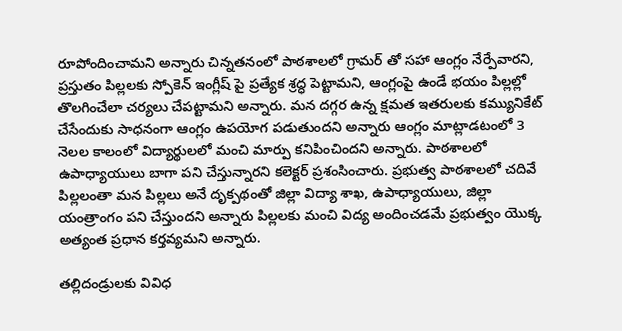రూపోందించామని అన్నారు చిన్నతనంలో పాఠశాలలో గ్రామర్ తో సహా ఆంగ్లం నేర్పేవారని, ప్రస్తుతం పిల్లలకు స్పోకెన్ ఇంగ్లీష్ పై ప్రత్యేక శ్రద్ధ పెట్టామని, ఆంగ్లంపై ఉండే భయం పిల్లల్లో తొలగించేలా చర్యలు చేపట్టామని అన్నారు. మన దగ్గర ఉన్న క్షమత ఇతరులకు కమ్యునికేట్ చేసేందుకు సాధనంగా ఆంగ్లం ఉపయోగ పడుతుందని అన్నారు ఆంగ్లం మాట్లాడటంలో 3 నెలల కాలంలో విద్యార్థులలో మంచి మార్పు కనిపించిందని అన్నారు. పాఠశాలలో ఉపాధ్యాయులు బాగా పని చేస్తున్నారని కలెక్టర్ ప్రశంసించారు. ప్రభుత్వ పాఠశాలలో చదివే పిల్లలంతా మన పిల్లలు అనే దృక్పథంతో జిల్లా విద్యా శాఖ, ఉపాధ్యాయులు, జిల్లా యంత్రాంగం పని చేస్తుందని అన్నారు పిల్లలకు మంచి విద్య అందించడమే ప్రభుత్వం యొక్క అత్యంత ప్రధాన కర్తవ్యమని అన్నారు.

తల్లిదండ్రులకు వివిధ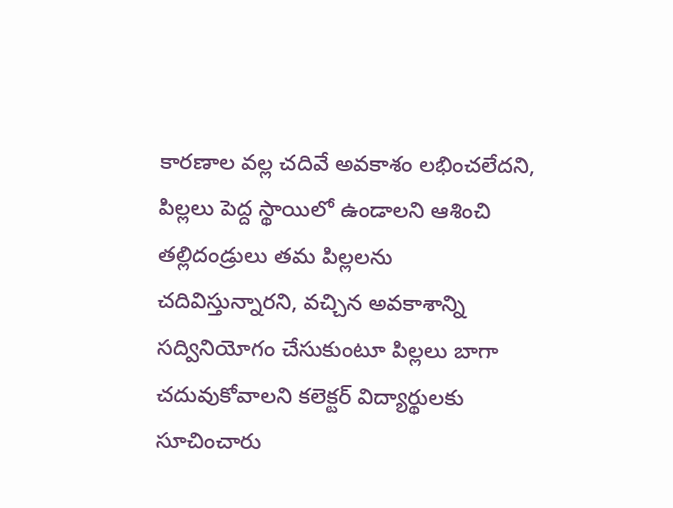కారణాల వల్ల చదివే అవకాశం లభించలేదని, పిల్లలు పెద్ద స్థాయిలో ఉండాలని ఆశించి తల్లిదండ్రులు తమ పిల్లలను చదివిస్తున్నారని, వచ్చిన అవకాశాన్ని సద్వినియోగం చేసుకుంటూ పిల్లలు బాగా చదువుకోవాలని కలెక్టర్ విద్యార్థులకు సూచించారు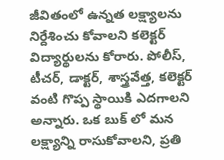జీవితంలో ఉన్నత లక్ష్యాలను నిర్దేశించు కోవాలని కలెక్టర్ విద్యార్థులను కోరారు. పోలీస్, టీచర్, డాక్టర్, శాస్త్రవేత్త, కలెక్టర్ వంటి గొప్ప స్థాయికి ఎదగాలని అన్నారు. ఒక బుక్ లో మన లక్ష్యాన్ని రాసుకోవాలని, ప్రతి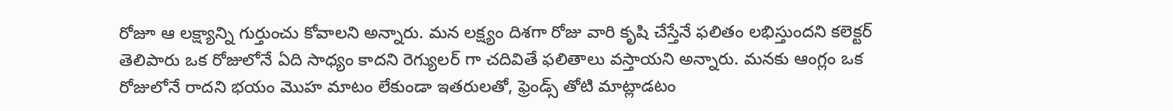రోజూ ఆ లక్ష్యాన్ని గుర్తుంచు కోవాలని అన్నారు. మన లక్ష్యం దిశగా రోజు వారి కృషి చేస్తేనే ఫలితం లభిస్తుందని కలెక్టర్ తెలిపారు ఒక రోజులోనే ఏది సాధ్యం కాదని రెగ్యులర్ గా చదివితే ఫలితాలు వస్తాయని అన్నారు. మనకు ఆంగ్లం ఒక రోజులోనే రాదని భయం మొహ మాటం లేకుండా ఇతరులతో, ఫ్రెండ్స్ తోటి మాట్లాడటం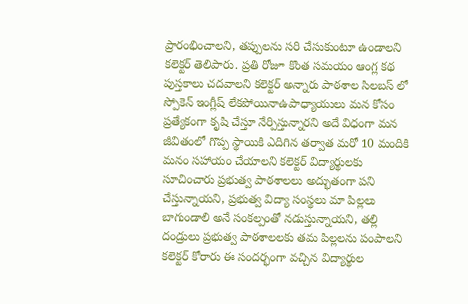ప్రారంభించాలని, తప్పులను సరి చేసుకుంటూ ఉండాలని కలెక్టర్ తెలిపారు. ప్రతి రోజూ కొంత సమయం ఆంగ్ల కథ పుస్తకాలు చదవాలని కలెక్టర్ అన్నారు పాఠశాల సిలబస్ లో స్పోకెన్ ఇంగ్లీష్ లేకపోయినాఉపాధ్యాయులు మన కోసం ప్రత్యేకంగా కృషి చేస్తూ నేర్పిస్తున్నారని అదే విధంగా మన జీవితంలో గొప్ప స్థాయికి ఎదిగిన తర్వాత మరో 10 మందికి మనం సహాయం చేయాలని కలెక్టర్ విద్యార్థులకు సూచించారు ప్రభుత్వ పాఠశాలలు అద్భుతంగా పని చేస్తున్నాయని, ప్రభుత్వ విద్యా సంస్థలు మా పిల్లలు బాగుండాలి అనే సంకల్పంతో నడుస్తున్నాయని, తల్లి దండ్రులు ప్రభుత్వ పాఠశాలలకు తమ పిల్లలను పంపాలని కలెక్టర్ కోరారు ఈ సందర్భంగా వచ్చిన విద్యార్థుల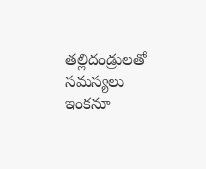తల్లిదండ్రులతో సమస్యలు ఇంకనూ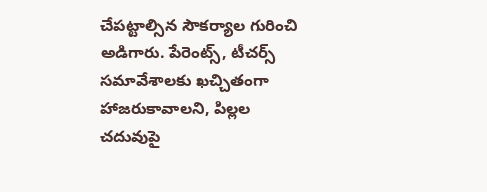చేపట్టాల్సిన సౌకర్యాల గురించి అడిగారు. పేరెంట్స్, టీచర్స్ సమావేశాలకు ఖచ్చితంగా హాజరుకావాలని, పిల్లల చదువుపై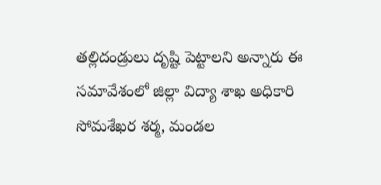తల్లిదండ్రులు దృష్టి పెట్టాలని అన్నారు ఈ సమావేశంలో జిల్లా విద్యా శాఖ అధికారి సోమశేఖర శర్మ, మండల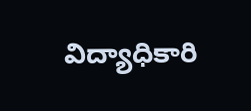విద్యాధికారి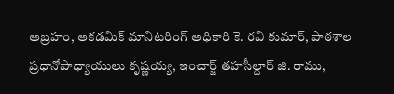అబ్రహం, అకడమిక్ మానిటరింగ్ అధికారి కె. రవి కుమార్, పాఠశాల ప్రధానోపాధ్యాయులు కృష్ణయ్య, ఇంచార్జ్ తహసీల్దార్ జి. రాము,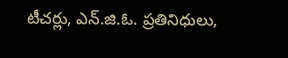టీచర్లు, ఎన్.జి.ఓ. ప్రతినిధులు,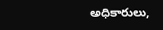అధికారులు,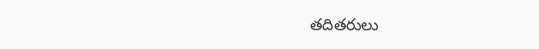తదితరులు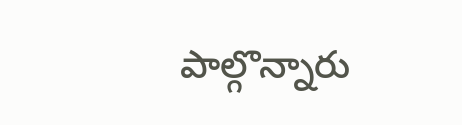పాల్గొన్నారు